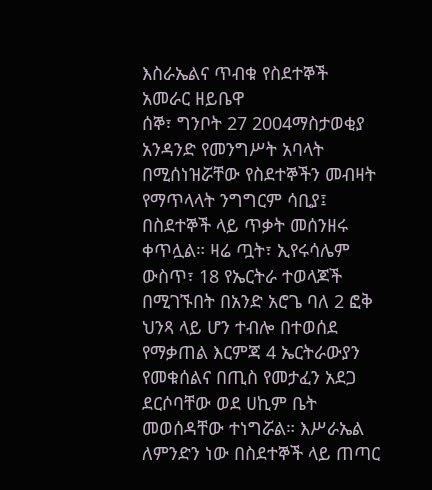እስራኤልና ጥብቁ የስደተኞች አመራር ዘይቤዋ
ሰኞ፣ ግንቦት 27 2004ማስታወቂያ
አንዳንድ የመንግሥት አባላት በሚሰነዝሯቸው የስደተኞችን መብዛት የማጥላላት ንግግርም ሳቢያ፤ በስደተኞች ላይ ጥቃት መሰንዘሩ ቀጥሏል። ዛሬ ጧት፣ ኢየሩሳሌም ውስጥ፣ 18 የኤርትራ ተወላጆች በሚገኙበት በአንድ አሮጌ ባለ 2 ፎቅ ህንጻ ላይ ሆን ተብሎ በተወሰደ የማቃጠል እርምጃ 4 ኤርትራውያን የመቁሰልና በጢስ የመታፈን አደጋ ደርሶባቸው ወደ ሀኪም ቤት መወሰዳቸው ተነግሯል። እሥራኤል ለምንድን ነው በስደተኞች ላይ ጠጣር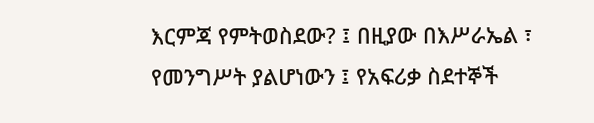እርምጃ የምትወስደው? ፤ በዚያው በእሥራኤል ፣ የመንግሥት ያልሆነውን ፤ የአፍሪቃ ስደተኞች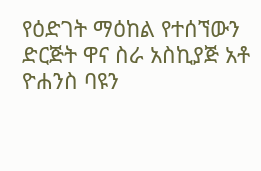የዕድገት ማዕከል የተሰኘውን ድርጅት ዋና ስራ አስኪያጅ አቶ ዮሐንስ ባዩን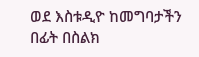ወደ እስቱዲዮ ከመግባታችን በፊት በስልክ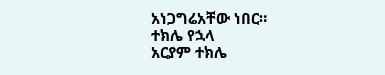አነጋግሬአቸው ነበር።
ተክሌ የኋላ
አርያም ተክሌ